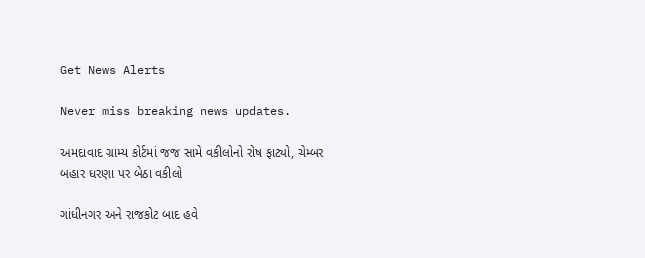Get News Alerts

Never miss breaking news updates.

અમદાવાદ ગ્રામ્ય કોર્ટમાં જજ સામે વકીલોનો રોષ ફાટ્યો, ચેમ્બર બહાર ધરણા પર બેઠા વકીલો

ગાંધીનગર અને રાજકોટ બાદ હવે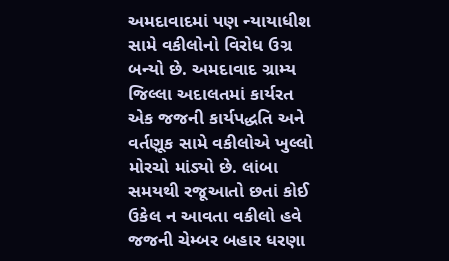અમદાવાદમાં પણ ન્યાયાધીશ સામે વકીલોનો વિરોધ ઉગ્ર બન્યો છે. અમદાવાદ ગ્રામ્ય જિલ્લા અદાલતમાં કાર્યરત એક જજની કાર્યપદ્ધતિ અને વર્તણૂક સામે વકીલોએ ખુલ્લો મોરચો માંડ્યો છે. લાંબા સમયથી રજૂઆતો છતાં કોઈ ઉકેલ ન આવતા વકીલો હવે જજની ચેમ્બર બહાર ધરણા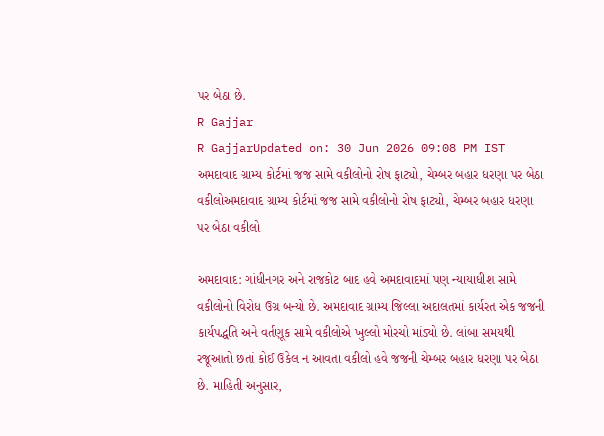પર બેઠા છે.
R Gajjar
R GajjarUpdated on: 30 Jun 2026 09:08 PM IST
અમદાવાદ ગ્રામ્ય કોર્ટમાં જજ સામે વકીલોનો રોષ ફાટ્યો, ચેમ્બર બહાર ધરણા પર બેઠા વકીલોઅમદાવાદ ગ્રામ્ય કોર્ટમાં જજ સામે વકીલોનો રોષ ફાટ્યો, ચેમ્બર બહાર ધરણા પર બેઠા વકીલો

અમદાવાદ: ગાંધીનગર અને રાજકોટ બાદ હવે અમદાવાદમાં પણ ન્યાયાધીશ સામે વકીલોનો વિરોધ ઉગ્ર બન્યો છે. અમદાવાદ ગ્રામ્ય જિલ્લા અદાલતમાં કાર્યરત એક જજની કાર્યપદ્ધતિ અને વર્તણૂક સામે વકીલોએ ખુલ્લો મોરચો માંડ્યો છે. લાંબા સમયથી રજૂઆતો છતાં કોઈ ઉકેલ ન આવતા વકીલો હવે જજની ચેમ્બર બહાર ધરણા પર બેઠા છે. માહિતી અનુસાર,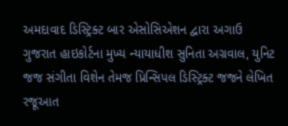અમદાવાદ ડિસ્ટ્રિક્ટ બાર એસોસિએશન દ્વારા અગાઉ ગુજરાત હાઇકોર્ટના મુખ્ય ન્યાયાધીશ સુનિતા અગ્રવાલ, યુનિટ જજ સંગીતા વિશેન તેમજ પ્રિન્સિપલ ડિસ્ટ્રિક્ટ જજને લેખિત રજૂઆત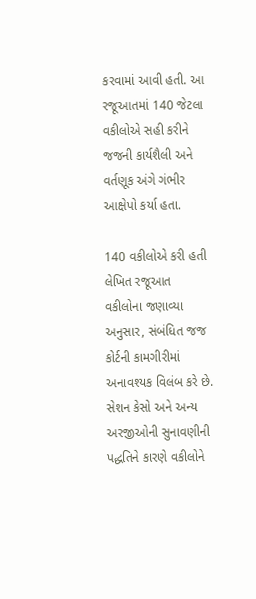કરવામાં આવી હતી. આ રજૂઆતમાં 140 જેટલા વકીલોએ સહી કરીને જજની કાર્યશૈલી અને વર્તણૂક અંગે ગંભીર આક્ષેપો કર્યા હતા.

140 વકીલોએ કરી હતી લેખિત રજૂઆત
વકીલોના જણાવ્યા અનુસાર, સંબંધિત જજ કોર્ટની કામગીરીમાં અનાવશ્યક વિલંબ કરે છે. સેશન કેસો અને અન્ય અરજીઓની સુનાવણીની પદ્ધતિને કારણે વકીલોને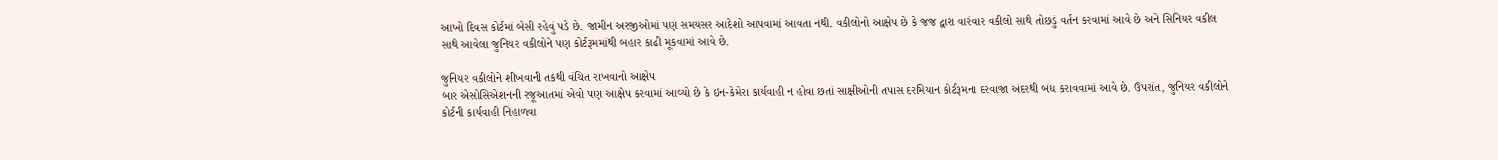આખો દિવસ કોર્ટમાં બેસી રહેવું પડે છે. જામીન અરજીઓમાં પણ સમયસર આદેશો આપવામાં આવતા નથી. વકીલોનો આક્ષેપ છે કે જજ દ્વારા વારંવાર વકીલો સાથે તોછડું વર્તન કરવામાં આવે છે અને સિનિયર વકીલ સાથે આવેલા જુનિયર વકીલોને પણ કોર્ટરૂમમાંથી બહાર કાઢી મૂકવામાં આવે છે.

જુનિયર વકીલોને શીખવાની તકથી વંચિત રાખવાનો આક્ષેપ
બાર એસોસિએશનની રજૂઆતમાં એવો પણ આક્ષેપ કરવામાં આવ્યો છે કે ઇન-કેમેરા કાર્યવાહી ન હોવા છતાં સાક્ષીઓની તપાસ દરમિયાન કોર્ટરૂમના દરવાજા અંદરથી બંધ કરાવવામાં આવે છે. ઉપરાંત, જુનિયર વકીલોને કોર્ટની કાર્યવાહી નિહાળવા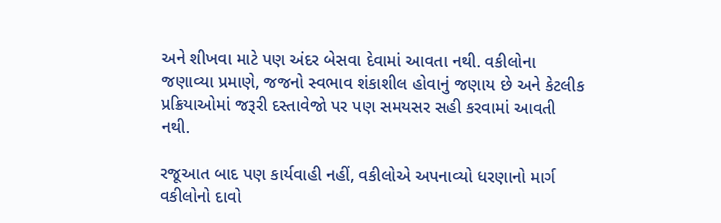અને શીખવા માટે પણ અંદર બેસવા દેવામાં આવતા નથી. વકીલોના જણાવ્યા પ્રમાણે, જજનો સ્વભાવ શંકાશીલ હોવાનું જણાય છે અને કેટલીક પ્રક્રિયાઓમાં જરૂરી દસ્તાવેજો પર પણ સમયસર સહી કરવામાં આવતી નથી.

રજૂઆત બાદ પણ કાર્યવાહી નહીં, વકીલોએ અપનાવ્યો ધરણાનો માર્ગ
વકીલોનો દાવો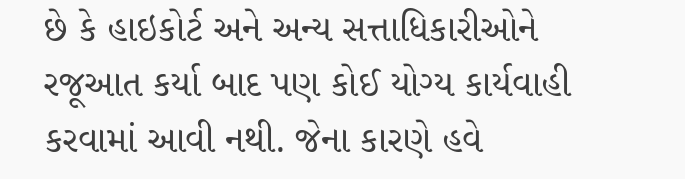છે કે હાઇકોર્ટ અને અન્ય સત્તાધિકારીઓને રજૂઆત કર્યા બાદ પણ કોઈ યોગ્ય કાર્યવાહી કરવામાં આવી નથી. જેના કારણે હવે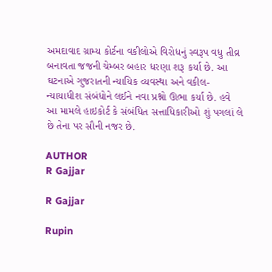અમદાવાદ ગ્રામ્ય કોર્ટના વકીલોએ વિરોધનું સ્વરૂપ વધુ તીવ્ર બનાવતા જજની ચેમ્બર બહાર ધરણા શરૂ કર્યા છે. આ ઘટનાએ ગુજરાતની ન્યાયિક વ્યવસ્થા અને વકીલ-ન્યાયાધીશ સંબંધોને લઈને નવા પ્રશ્નો ઊભા કર્યા છે. હવે આ મામલે હાઇકોર્ટ કે સંબંધિત સત્તાધિકારીઓ શું પગલાં લે છે તેના પર સૌની નજર છે.

AUTHOR
R Gajjar

R Gajjar

Rupin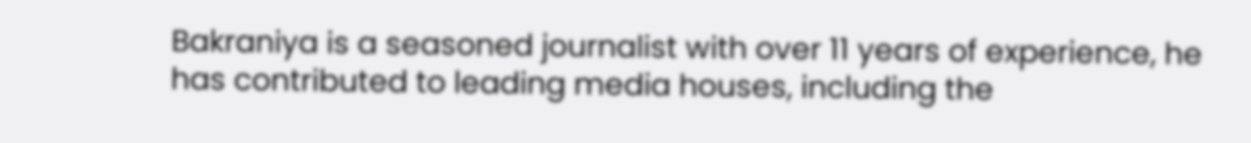Bakraniya is a seasoned journalist with over 11 years of experience, he has contributed to leading media houses, including the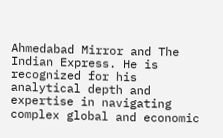Ahmedabad Mirror and The Indian Express. He is recognized for his analytical depth and expertise in navigating complex global and economic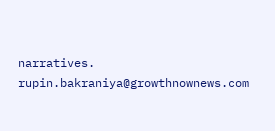narratives. rupin.bakraniya@growthnownews.com